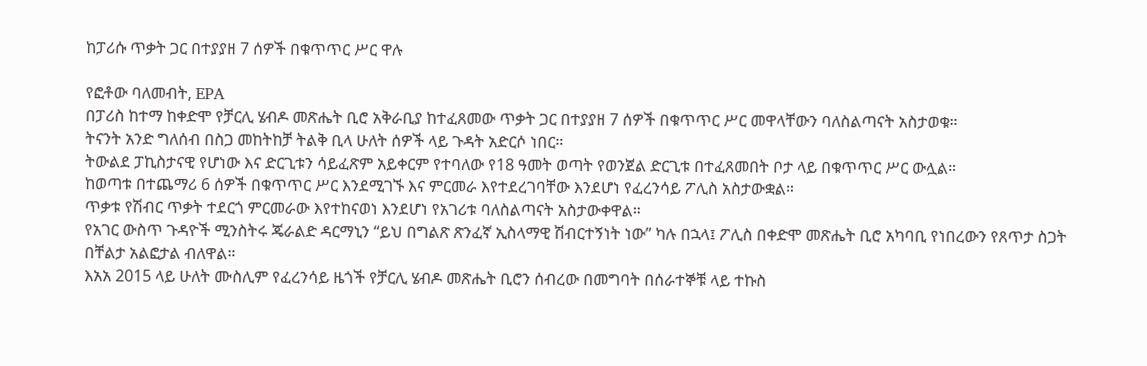ከፓሪሱ ጥቃት ጋር በተያያዘ 7 ሰዎች በቁጥጥር ሥር ዋሉ

የፎቶው ባለመብት, EPA
በፓሪስ ከተማ ከቀድሞ የቻርሊ ሄብዶ መጽሔት ቢሮ አቅራቢያ ከተፈጸመው ጥቃት ጋር በተያያዘ 7 ሰዎች በቁጥጥር ሥር መዋላቸውን ባለስልጣናት አስታወቁ።
ትናንት አንድ ግለሰብ በስጋ መከትከቻ ትልቅ ቢላ ሁለት ሰዎች ላይ ጉዳት አድርሶ ነበር።
ትውልደ ፓኪስታናዊ የሆነው እና ድርጊቱን ሳይፈጽም አይቀርም የተባለው የ18 ዓመት ወጣት የወንጀል ድርጊቱ በተፈጸመበት ቦታ ላይ በቁጥጥር ሥር ውሏል።
ከወጣቱ በተጨማሪ 6 ሰዎች በቁጥጥር ሥር እንደሚገኙ እና ምርመራ እየተደረገባቸው እንደሆነ የፈረንሳይ ፖሊስ አስታውቋል።
ጥቃቱ የሽብር ጥቃት ተደርጎ ምርመራው እየተከናወነ እንደሆነ የአገሪቱ ባለስልጣናት አስታውቀዋል።
የአገር ውስጥ ጉዳዮች ሚንስትሩ ጄራልድ ዳርማኒን “ይህ በግልጽ ጽንፈኛ ኢስላማዊ ሽብርተኝነት ነው” ካሉ በኋላ፤ ፖሊስ በቀድሞ መጽሔት ቢሮ አካባቢ የነበረውን የጸጥታ ስጋት በቸልታ አልፎታል ብለዋል።
እአአ 2015 ላይ ሁለት ሙስሊም የፈረንሳይ ዜጎች የቻርሊ ሄብዶ መጽሔት ቢሮን ሰብረው በመግባት በሰራተኞቹ ላይ ተኩስ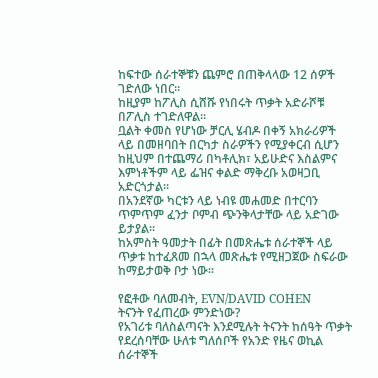ከፍተው ሰራተኞቹን ጨምሮ በጠቅላላው 12 ሰዎች ገድለው ነበር።
ከዚያም ከፖሊስ ሲሸሹ የነበሩት ጥቃት አድራሾቹ በፖሊስ ተገድለዋል።
ቧልት ቀመስ የሆነው ቻርሊ ሄብዶ በቀኝ አክራሪዎች ላይ በመዘባበት በርካታ ስራዎችን የሚያቀርብ ሲሆን ከዚህም በተጨማሪ በካቶሊክ፣ አይሁድና እስልምና እምነቶችም ላይ ፌዝና ቀልድ ማቅረቡ አወዛጋቢ አድርጎታል።
በአንደኛው ካርቱን ላይ ነብዩ መሐመድ በተርባን ጥምጥም ፈንታ ቦምብ ጭንቅላታቸው ላይ አድገው ይታያል።
ከአምስት ዓመታት በፊት በመጽሔቱ ሰራተኞች ላይ ጥቃቱ ከተፈጸመ በኋላ መጽሔቱ የሚዘጋጀው ስፍራው ከማይታወቅ ቦታ ነው።

የፎቶው ባለመብት, EVN/DAVID COHEN
ትናንት የፈጠረው ምንድነው?
የአገሪቱ ባለስልጣናት እንደሚሉት ትናንት ከሰዓት ጥቃት የደረሰባቸው ሁለቱ ግለሰቦች የአንድ የዜና ወኪል ሰራተኞች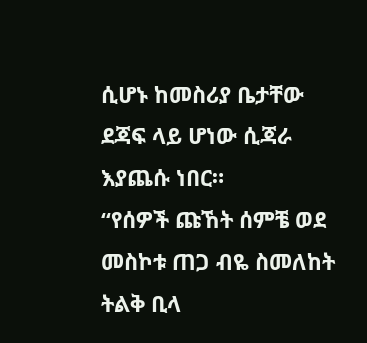ሲሆኑ ከመስሪያ ቤታቸው ደጃፍ ላይ ሆነው ሲጃራ እያጨሱ ነበር።
“የሰዎች ጩኸት ሰምቼ ወደ መስኮቱ ጠጋ ብዬ ስመለከት ትልቅ ቢላ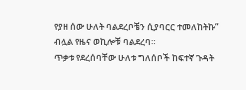የያዘ ሰው ሁለት ባልደረቦቼን ሲያባርር ተመለከትኩ” ብሏል የዜና ወኪሎቹ ባልደረባ።
ጥቃቱ የደረሰባቸው ሁለቱ ግለሰቦች ከፍተኛ ጉዳት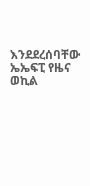እንደደረሰባቸው ኤኤፍፒ የዜና ወኪል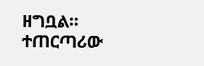ዘግቧል።
ተጠርጣሪው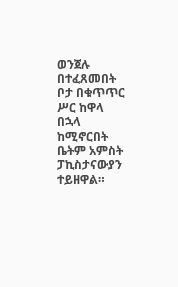ወንጀሉ በተፈጸመበት ቦታ በቁጥጥር ሥር ከዋላ በኋላ ከሚኖርበት ቤትም አምስት ፓኪስታናውያን ተይዘዋል።